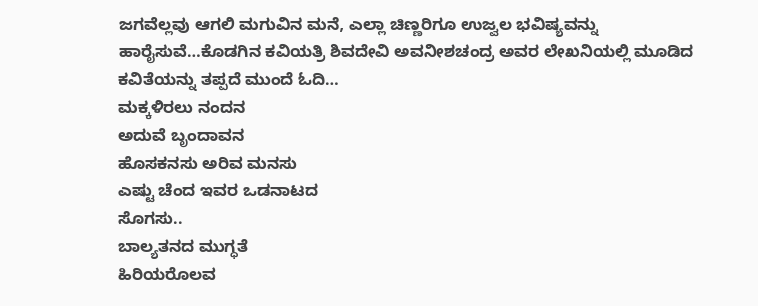ಜಗವೆಲ್ಲವು ಆಗಲಿ ಮಗುವಿನ ಮನೆ, ಎಲ್ಲಾ ಚಿಣ್ಣರಿಗೂ ಉಜ್ವಲ ಭವಿಷ್ಯವನ್ನು ಹಾರೈಸುವೆ…ಕೊಡಗಿನ ಕವಿಯತ್ರಿ ಶಿವದೇವಿ ಅವನೀಶಚಂದ್ರ ಅವರ ಲೇಖನಿಯಲ್ಲಿ ಮೂಡಿದ ಕವಿತೆಯನ್ನು ತಪ್ಪದೆ ಮುಂದೆ ಓದಿ…
ಮಕ್ಕಳಿರಲು ನಂದನ
ಅದುವೆ ಬೃಂದಾವನ
ಹೊಸಕನಸು ಅರಿವ ಮನಸು
ಎಷ್ಟು ಚೆಂದ ಇವರ ಒಡನಾಟದ
ಸೊಗಸು..
ಬಾಲ್ಯತನದ ಮುಗ್ಧತೆ
ಹಿರಿಯರೊಲವ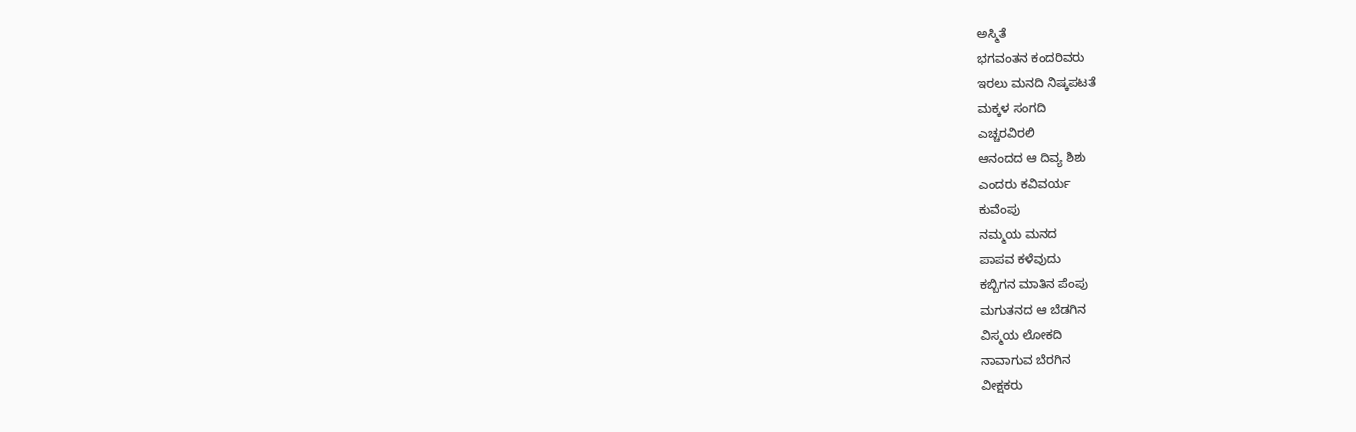ಅಸ್ಮಿತೆ
ಭಗವಂತನ ಕಂದರಿವರು
ಇರಲು ಮನದಿ ನಿಷ್ಕಪಟತೆ
ಮಕ್ಕಳ ಸಂಗದಿ
ಎಚ್ಚರವಿರಲಿ
ಆನಂದದ ಆ ದಿವ್ಯ ಶಿಶು
ಎಂದರು ಕವಿವರ್ಯ
ಕುವೆಂಪು
ನಮ್ಮಯ ಮನದ
ಪಾಪವ ಕಳೆವುದು
ಕಬ್ಬಿಗನ ಮಾತಿನ ಪೆಂಪು
ಮಗುತನದ ಆ ಬೆಡಗಿನ
ವಿಸ್ಮಯ ಲೋಕದಿ
ನಾವಾಗುವ ಬೆರಗಿನ
ವೀಕ್ಷಕರು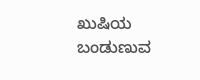ಖುಷಿಯ ಬಂಡುಣುವ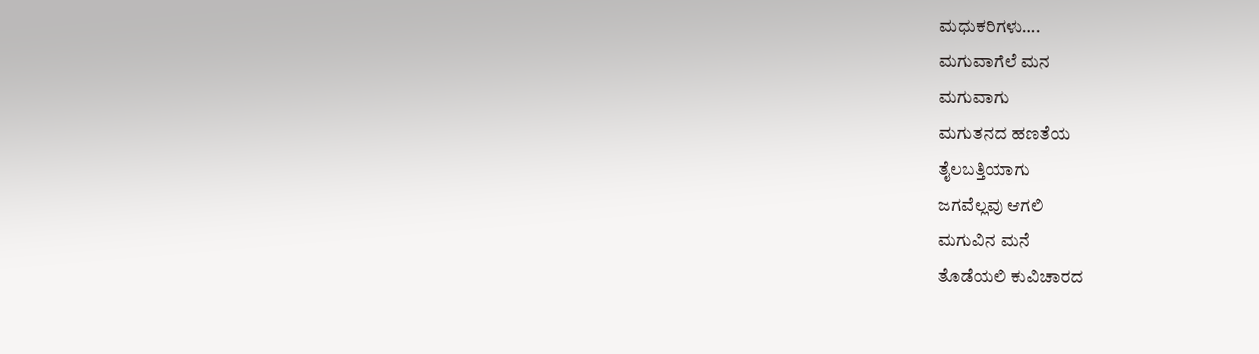ಮಧುಕರಿಗಳು….
ಮಗುವಾಗೆಲೆ ಮನ
ಮಗುವಾಗು
ಮಗುತನದ ಹಣತೆಯ
ತೈಲಬತ್ತಿಯಾಗು
ಜಗವೆಲ್ಲವು ಆಗಲಿ
ಮಗುವಿನ ಮನೆ
ತೊಡೆಯಲಿ ಕುವಿಚಾರದ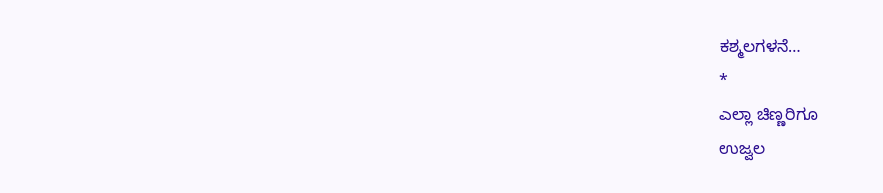ಕಶ್ಮಲಗಳನೆ…
*
ಎಲ್ಲಾ ಚಿಣ್ಣರಿಗೂ
ಉಜ್ವಲ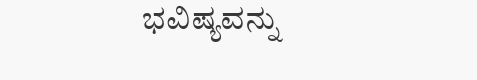ಭವಿಷ್ಯವನ್ನು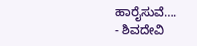ಹಾರೈಸುವೆ….
- ಶಿವದೇವಿ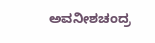ಅವನೀಶಚಂದ್ರ